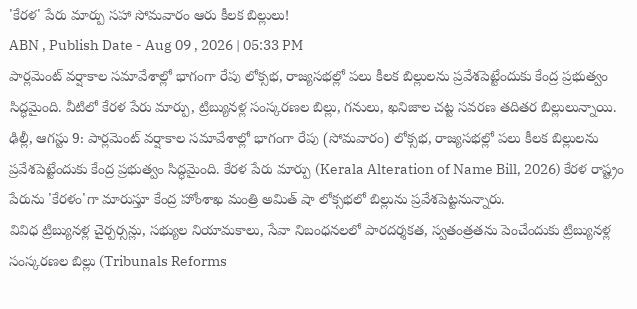'కేరళ' పేరు మార్పు సహా సోమవారం ఆరు కీలక బిల్లులు!
ABN , Publish Date - Aug 09 , 2026 | 05:33 PM
పార్లమెంట్ వర్షాకాల సమావేశాల్లో భాగంగా రేపు లోక్సభ, రాజ్యసభల్లో పలు కీలక బిల్లులను ప్రవేశపెట్టేందుకు కేంద్ర ప్రభుత్వం సిద్ధమైంది. వీటిలో కేరళ పేరు మార్పు, ట్రిబ్యునళ్ల సంస్కరణల బిల్లు, గనులు, ఖనిజాల చట్ట సవరణ తదితర బిల్లులున్నాయి.
ఢిల్లీ, ఆగస్టు 9: పార్లమెంట్ వర్షాకాల సమావేశాల్లో భాగంగా రేపు (సోమవారం) లోక్సభ, రాజ్యసభల్లో పలు కీలక బిల్లులను ప్రవేశపెట్టేందుకు కేంద్ర ప్రభుత్వం సిద్ధమైంది. కేరళ పేరు మార్పు (Kerala Alteration of Name Bill, 2026) కేరళ రాష్ట్రం పేరును 'కేరళం'గా మారుస్తూ కేంద్ర హోంశాఖ మంత్రి అమిత్ షా లోక్సభలో బిల్లును ప్రవేశపెట్టనున్నారు.
వివిధ ట్రిబ్యునళ్ల చైర్పర్సన్లు, సభ్యుల నియామకాలు, సేవా నిబంధనలలో పారదర్శకత, స్వతంత్రతను పెంచేందుకు ట్రిబ్యునళ్ల సంస్కరణల బిల్లు (Tribunals Reforms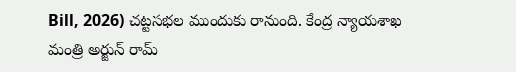Bill, 2026) చట్టసభల ముందుకు రానుంది. కేంద్ర న్యాయశాఖ మంత్రి అర్జున్ రామ్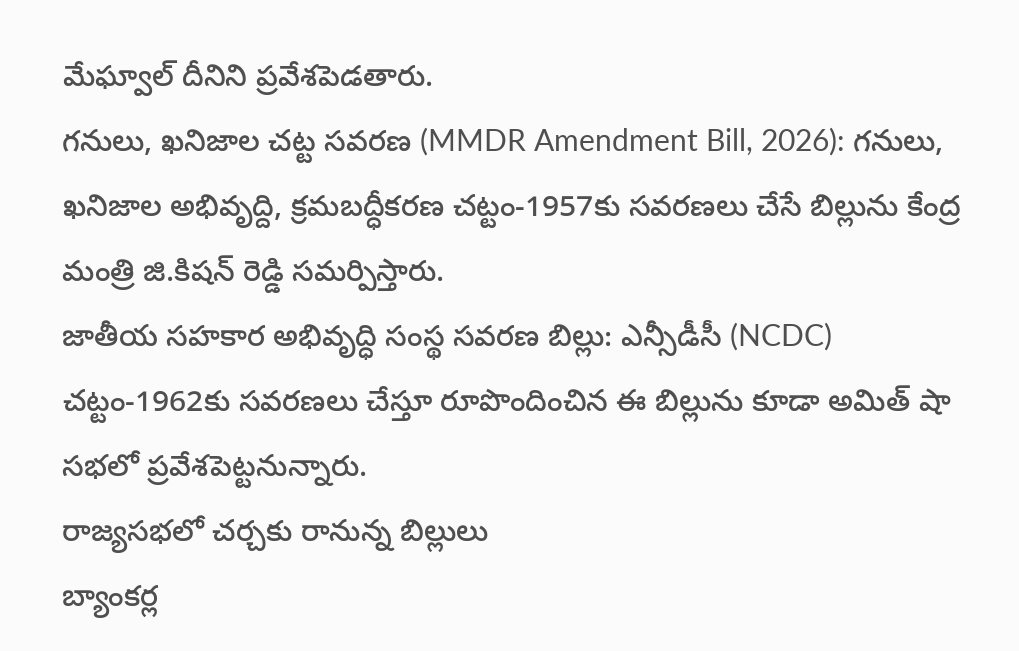మేఘ్వాల్ దీనిని ప్రవేశపెడతారు.
గనులు, ఖనిజాల చట్ట సవరణ (MMDR Amendment Bill, 2026): గనులు, ఖనిజాల అభివృద్ది, క్రమబద్ధీకరణ చట్టం-1957కు సవరణలు చేసే బిల్లును కేంద్ర మంత్రి జి.కిషన్ రెడ్డి సమర్పిస్తారు.
జాతీయ సహకార అభివృద్ధి సంస్థ సవరణ బిల్లు: ఎన్సీడీసీ (NCDC) చట్టం-1962కు సవరణలు చేస్తూ రూపొందించిన ఈ బిల్లును కూడా అమిత్ షా సభలో ప్రవేశపెట్టనున్నారు.
రాజ్యసభలో చర్చకు రానున్న బిల్లులు
బ్యాంకర్ల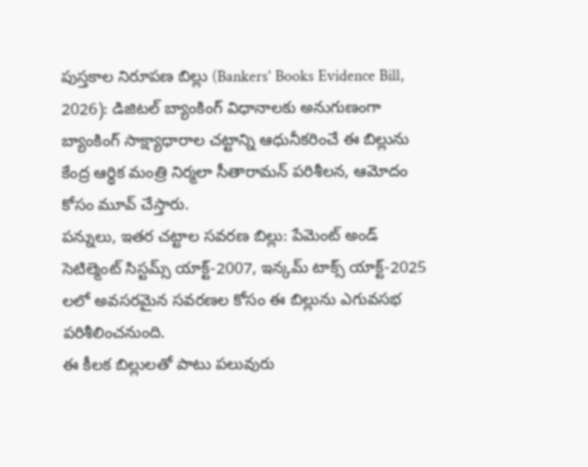పుస్తకాల నిరూపణ బిల్లు (Bankers' Books Evidence Bill, 2026): డిజిటల్ బ్యాంకింగ్ విధానాలకు అనుగుణంగా బ్యాంకింగ్ సాక్ష్యాధారాల చట్టాన్ని ఆధునీకరించే ఈ బిల్లును కేంద్ర ఆర్థిక మంత్రి నిర్మలా సీతారామన్ పరిశీలన, ఆమోదం కోసం మూవ్ చేస్తారు.
పన్నులు, ఇతర చట్టాల సవరణ బిల్లు: పేమెంట్ అండ్ సెటిల్మెంట్ సిస్టమ్స్ యాక్ట్-2007, ఇన్కమ్ టాక్స్ యాక్ట్-2025 లలో అవసరమైన సవరణల కోసం ఈ బిల్లును ఎగువసభ పరిశీలించనుంది.
ఈ కీలక బిల్లులతో పాటు పలువురు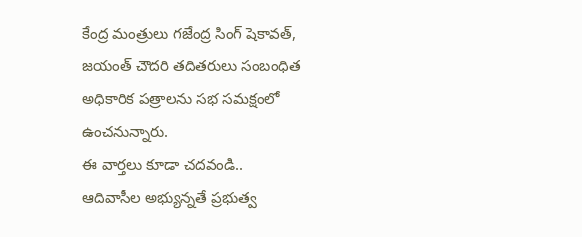కేంద్ర మంత్రులు గజేంద్ర సింగ్ షెకావత్, జయంత్ చౌదరి తదితరులు సంబంధిత అధికారిక పత్రాలను సభ సమక్షంలో ఉంచనున్నారు.
ఈ వార్తలు కూడా చదవండి..
ఆదివాసీల అభ్యున్నతే ప్రభుత్వ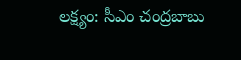లక్ష్యం: సీఎం చంద్రబాబు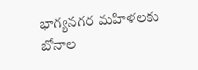భాగ్యనగర మహిళలకు బోనాల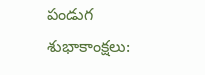పండుగ శుభాకాంక్షలు: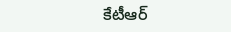కేటీఆర్